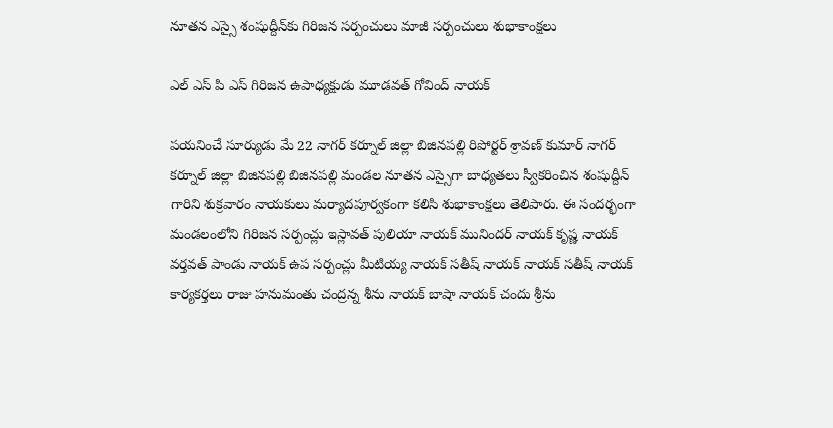నూతన ఎస్సై శంషుద్దీన్‌కు గిరిజన సర్పంచులు మాజీ సర్పంచులు శుభాకాంక్షలు

ఎల్ ఎస్ పి ఎస్ గిరిజన ఉపాధ్యక్షుడు మూడవత్ గోవింద్ నాయక్

పయనించే సూర్యుడు మే 22 నాగర్ కర్నూల్ జిల్లా బిజినపల్లి రిపోర్టర్ శ్రావణ్ కుమార్ నాగర్ కర్నూల్ జిల్లా బిజినపల్లి బిజినపల్లి మండల నూతన ఎస్సైగా బాధ్యతలు స్వీకరించిన శంషుద్దీన్ గారిని శుక్రవారం నాయకులు మర్యాదపూర్వకంగా కలిసి శుభాకాంక్షలు తెలిపారు. ఈ సందర్భంగా మండలంలోని గిరిజన సర్పంచ్లు ఇస్లావత్ పులియా నాయక్ మునిందర్ నాయక్ కృష్ణ నాయక్ వర్తవత్ పాండు నాయక్ ఉప సర్పంచ్లు మీటియ్య నాయక్ సతీష్ నాయక్ నాయక్ సతీష్ నాయక్ కార్యకర్తలు రాజు హనుమంతు చంద్రన్న శీను నాయక్ బాషా నాయక్ చందు శ్రీను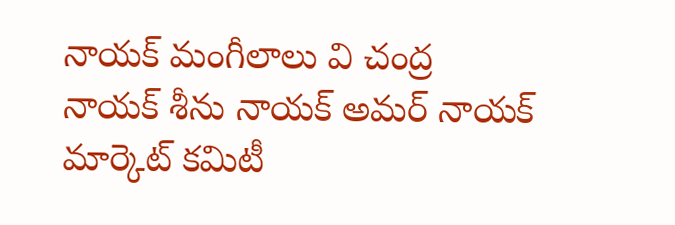నాయక్ మంగీలాలు వి చంద్ర నాయక్ శీను నాయక్ అమర్ నాయక్ మార్కెట్ కమిటీ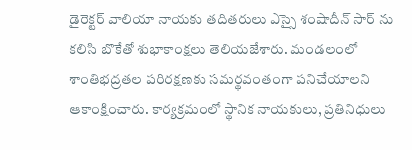డైరెక్టర్ వాలియా నాయకు తదితరులు ఎస్సై శంషాదీన్ సార్ ను కలిసి బొకేతో శుభాకాంక్షలు తెలియజేశారు. మండలంలో శాంతిభద్రతల పరిరక్షణకు సమర్థవంతంగా పనిచేయాలని ఆకాంక్షించారు. కార్యక్రమంలో స్థానిక నాయకులు, ప్రతినిధులు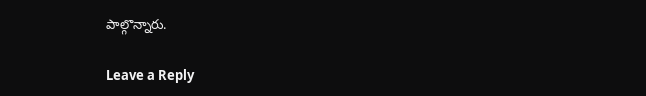పాల్గొన్నారు.

Leave a Reply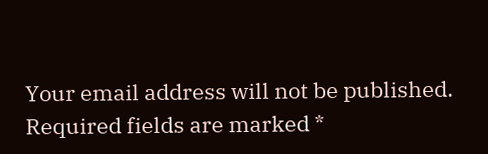Your email address will not be published. Required fields are marked *